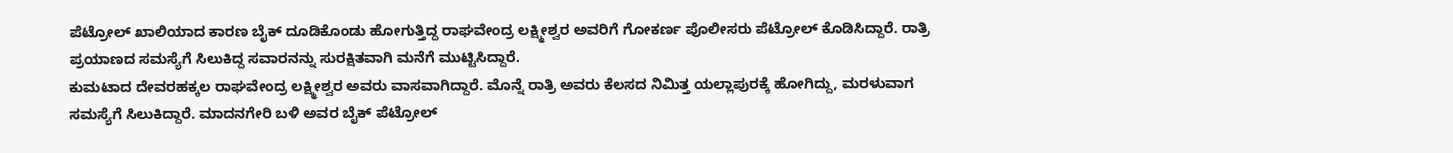ಪೆಟ್ರೋಲ್ ಖಾಲಿಯಾದ ಕಾರಣ ಬೈಕ್ ದೂಡಿಕೊಂಡು ಹೋಗುತ್ತಿದ್ದ ರಾಘವೇಂದ್ರ ಲಕ್ಷ್ಮೀಶ್ವರ ಅವರಿಗೆ ಗೋಕರ್ಣ ಪೊಲೀಸರು ಪೆಟ್ರೋಲ್ ಕೊಡಿಸಿದ್ದಾರೆ. ರಾತ್ರಿ ಪ್ರಯಾಣದ ಸಮಸ್ಯೆಗೆ ಸಿಲುಕಿದ್ದ ಸವಾರನನ್ನು ಸುರಕ್ಷಿತವಾಗಿ ಮನೆಗೆ ಮುಟ್ಟಿಸಿದ್ದಾರೆ.
ಕುಮಟಾದ ದೇವರಹಕ್ಕಲ ರಾಘವೇಂದ್ರ ಲಕ್ಷ್ಮೀಶ್ವರ ಅವರು ವಾಸವಾಗಿದ್ದಾರೆ. ಮೊನ್ನೆ ರಾತ್ರಿ ಅವರು ಕೆಲಸದ ನಿಮಿತ್ತ ಯಲ್ಲಾಪುರಕ್ಕೆ ಹೋಗಿದ್ದು, ಮರಳುವಾಗ ಸಮಸ್ಯೆಗೆ ಸಿಲುಕಿದ್ದಾರೆ. ಮಾದನಗೇರಿ ಬಳಿ ಅವರ ಬೈಕ್ ಪೆಟ್ರೋಲ್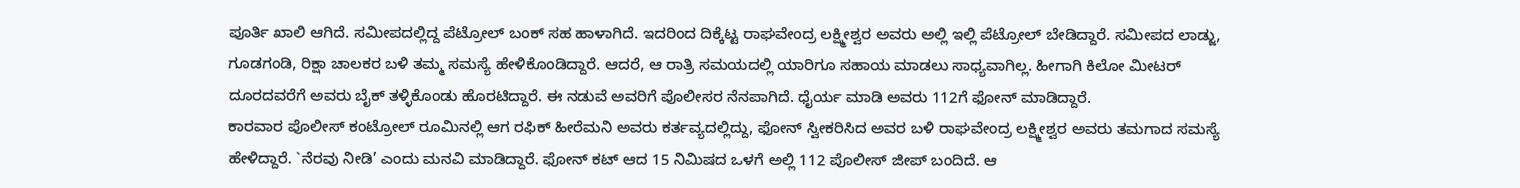ಪೂರ್ತಿ ಖಾಲಿ ಆಗಿದೆ. ಸಮೀಪದಲ್ಲಿದ್ದ ಪೆಟ್ರೋಲ್ ಬಂಕ್ ಸಹ ಹಾಳಾಗಿದೆ. ಇದರಿಂದ ದಿಕ್ಕೆಟ್ಟ ರಾಘವೇಂದ್ರ ಲಕ್ಷ್ಮೀಶ್ವರ ಅವರು ಅಲ್ಲಿ ಇಲ್ಲಿ ಪೆಟ್ರೋಲ್ ಬೇಡಿದ್ದಾರೆ. ಸಮೀಪದ ಲಾಡ್ಜು, ಗೂಡಗಂಡಿ, ರಿಕ್ಷಾ ಚಾಲಕರ ಬಳಿ ತಮ್ಮ ಸಮಸ್ಯೆ ಹೇಳಿಕೊಂಡಿದ್ದಾರೆ. ಆದರೆ, ಆ ರಾತ್ರಿ ಸಮಯದಲ್ಲಿ ಯಾರಿಗೂ ಸಹಾಯ ಮಾಡಲು ಸಾಧ್ಯವಾಗಿಲ್ಲ. ಹೀಗಾಗಿ ಕಿಲೋ ಮೀಟರ್ ದೂರದವರೆಗೆ ಅವರು ಬೈಕ್ ತಳ್ಳಿಕೊಂಡು ಹೊರಟಿದ್ದಾರೆ. ಈ ನಡುವೆ ಅವರಿಗೆ ಪೊಲೀಸರ ನೆನಪಾಗಿದೆ. ಧೈರ್ಯ ಮಾಡಿ ಅವರು 112ಗೆ ಫೋನ್ ಮಾಡಿದ್ದಾರೆ.
ಕಾರವಾರ ಪೊಲೀಸ್ ಕಂಟ್ರೋಲ್ ರೂಮಿನಲ್ಲಿ ಆಗ ರಫಿಕ್ ಹೀರೆಮನಿ ಅವರು ಕರ್ತವ್ಯದಲ್ಲಿದ್ದು, ಫೋನ್ ಸ್ವೀಕರಿಸಿದ ಅವರ ಬಳಿ ರಾಘವೇಂದ್ರ ಲಕ್ಷ್ಮೀಶ್ವರ ಅವರು ತಮಗಾದ ಸಮಸ್ಯೆ ಹೇಳಿದ್ದಾರೆ. `ನೆರವು ನೀಡಿ’ ಎಂದು ಮನವಿ ಮಾಡಿದ್ದಾರೆ. ಫೋನ್ ಕಟ್ ಆದ 15 ನಿಮಿಷದ ಒಳಗೆ ಅಲ್ಲಿ 112 ಪೊಲೀಸ್ ಜೀಪ್ ಬಂದಿದೆ. ಆ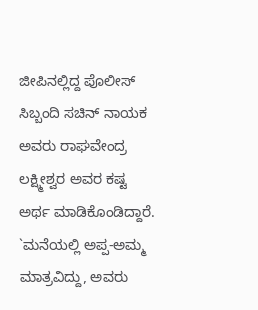ಜೀಪಿನಲ್ಲಿದ್ದ ಪೊಲೀಸ್ ಸಿಬ್ಬಂದಿ ಸಚಿನ್ ನಾಯಕ ಅವರು ರಾಘವೇಂದ್ರ ಲಕ್ಷ್ಮೀಶ್ವರ ಅವರ ಕಷ್ಟ ಅರ್ಥ ಮಾಡಿಕೊಂಡಿದ್ದಾರೆ. `ಮನೆಯಲ್ಲಿ ಅಪ್ಪ-ಅಮ್ಮ ಮಾತ್ರವಿದ್ದು, ಅವರು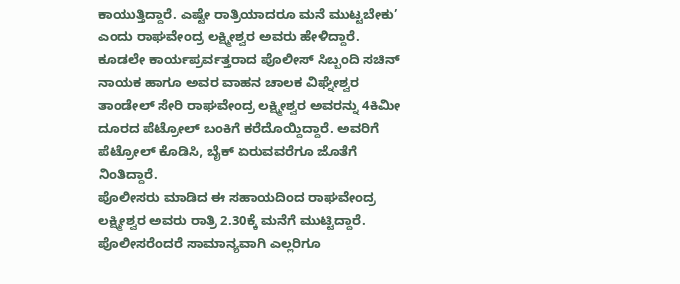ಕಾಯುತ್ತಿದ್ದಾರೆ. ಎಷ್ಟೇ ರಾತ್ರಿಯಾದರೂ ಮನೆ ಮುಟ್ಟಬೇಕು’ ಎಂದು ರಾಘವೇಂದ್ರ ಲಕ್ಷ್ಮೀಶ್ವರ ಅವರು ಹೇಳಿದ್ದಾರೆ. ಕೂಡಲೇ ಕಾರ್ಯಪ್ರರ್ವತ್ತರಾದ ಪೊಲೀಸ್ ಸಿಬ್ಬಂದಿ ಸಚಿನ್ ನಾಯಕ ಹಾಗೂ ಅವರ ವಾಹನ ಚಾಲಕ ವಿಘ್ನೇಶ್ವರ ತಾಂಡೇಲ್ ಸೇರಿ ರಾಘವೇಂದ್ರ ಲಕ್ಷ್ಮೀಶ್ವರ ಅವರನ್ನು 4ಕಿಮೀ ದೂರದ ಪೆಟ್ರೋಲ್ ಬಂಕಿಗೆ ಕರೆದೊಯ್ದಿದ್ದಾರೆ. ಅವರಿಗೆ ಪೆಟ್ರೋಲ್ ಕೊಡಿಸಿ, ಬೈಕ್ ಏರುವವರೆಗೂ ಜೊತೆಗೆ ನಿಂತಿದ್ದಾರೆ.
ಪೊಲೀಸರು ಮಾಡಿದ ಈ ಸಹಾಯದಿಂದ ರಾಘವೇಂದ್ರ ಲಕ್ಷ್ಮೀಶ್ವರ ಅವರು ರಾತ್ರಿ 2.30ಕ್ಕೆ ಮನೆಗೆ ಮುಟ್ಟಿದ್ದಾರೆ. ಪೊಲೀಸರೆಂದರೆ ಸಾಮಾನ್ಯವಾಗಿ ಎಲ್ಲರಿಗೂ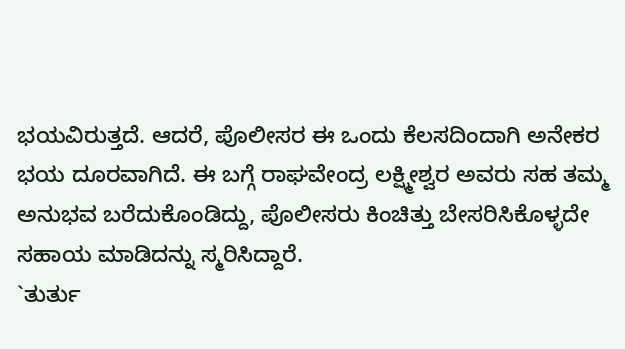ಭಯವಿರುತ್ತದೆ. ಆದರೆ, ಪೊಲೀಸರ ಈ ಒಂದು ಕೆಲಸದಿಂದಾಗಿ ಅನೇಕರ ಭಯ ದೂರವಾಗಿದೆ. ಈ ಬಗ್ಗೆ ರಾಘವೇಂದ್ರ ಲಕ್ಷ್ಮೀಶ್ವರ ಅವರು ಸಹ ತಮ್ಮ ಅನುಭವ ಬರೆದುಕೊಂಡಿದ್ದು, ಪೊಲೀಸರು ಕಿಂಚಿತ್ತು ಬೇಸರಿಸಿಕೊಳ್ಳದೇ ಸಹಾಯ ಮಾಡಿದನ್ನು ಸ್ಮರಿಸಿದ್ದಾರೆ.
`ತುರ್ತು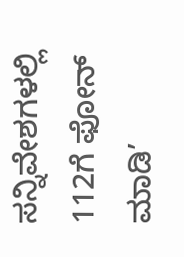ಸನ್ನಿವೇಶಗಳಲ್ಲಿ 112ಗೆ ಫೋನ್ ಮಾಡಿ’